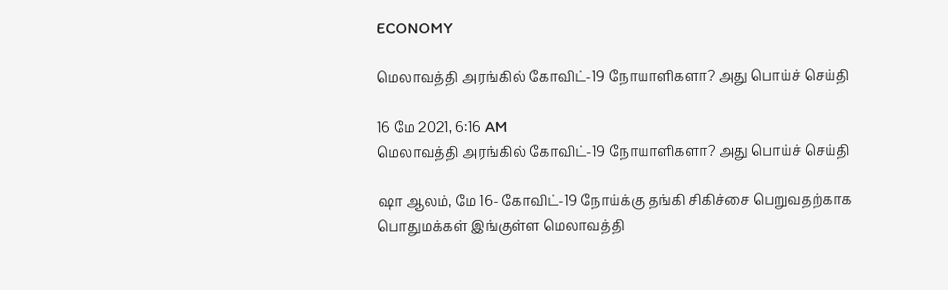ECONOMY

மெலாவத்தி அரங்கில் கோவிட்-19 நோயாளிகளா? அது பொய்ச் செய்தி

16 மே 2021, 6:16 AM
மெலாவத்தி அரங்கில் கோவிட்-19 நோயாளிகளா? அது பொய்ச் செய்தி

ஷா ஆலம், மே 16- கோவிட்-19 நோய்க்கு தங்கி சிகிச்சை பெறுவதற்காக பொதுமக்கள் இங்குள்ள மெலாவத்தி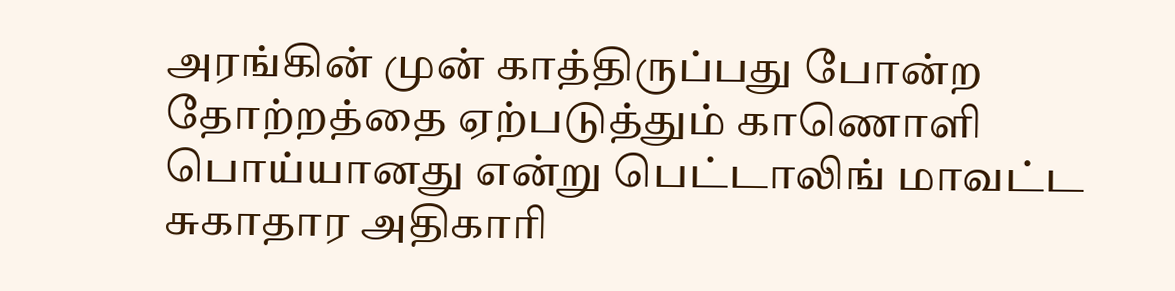அரங்கின் முன் காத்திருப்பது போன்ற தோற்றத்தை ஏற்படுத்தும் காணொளி பொய்யானது என்று பெட்டாலிங் மாவட்ட சுகாதார அதிகாரி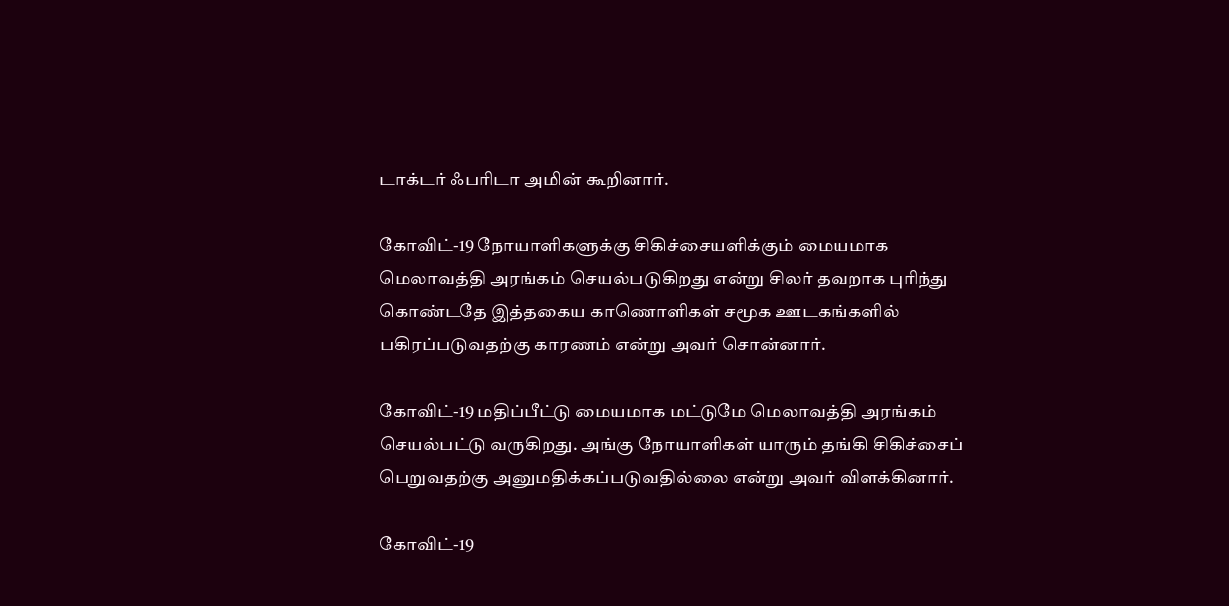டாக்டர் ஃபரிடா அமின் கூறினார்.

கோவிட்-19 நோயாளிகளுக்கு சிகிச்சையளிக்கும் மையமாக மெலாவத்தி அரங்கம் செயல்படுகிறது என்று சிலர் தவறாக புரிந்து கொண்டதே இத்தகைய காணொளிகள் சமூக ஊடகங்களில் பகிரப்படுவதற்கு காரணம் என்று அவர் சொன்னார்.

கோவிட்-19 மதிப்பீட்டு மையமாக மட்டுமே மெலாவத்தி அரங்கம் செயல்பட்டு வருகிறது. அங்கு நோயாளிகள் யாரும் தங்கி சிகிச்சைப் பெறுவதற்கு அனுமதிக்கப்படுவதில்லை என்று அவர் விளக்கினார்.

கோவிட்-19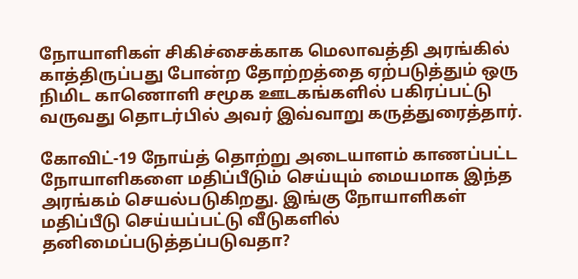நோயாளிகள் சிகிச்சைக்காக மெலாவத்தி அரங்கில் காத்திருப்பது போன்ற தோற்றத்தை ஏற்படுத்தும் ஒரு நிமிட காணொளி சமூக ஊடகங்களில் பகிரப்பட்டு வருவது தொடர்பில் அவர் இவ்வாறு கருத்துரைத்தார்.

கோவிட்-19 நோய்த் தொற்று அடையாளம் காணப்பட்ட நோயாளிகளை மதிப்பீடும் செய்யும் மையமாக இந்த அரங்கம் செயல்படுகிறது. இங்கு நோயாளிகள் மதிப்பீடு செய்யப்பட்டு வீடுகளில் தனிமைப்படுத்தப்படுவதா?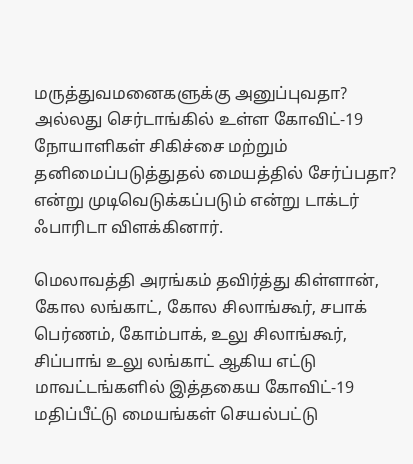மருத்துவமனைகளுக்கு அனுப்புவதா? அல்லது செர்டாங்கில் உள்ள கோவிட்-19 நோயாளிகள் சிகிச்சை மற்றும் தனிமைப்படுத்துதல் மையத்தில் சேர்ப்பதா? என்று முடிவெடுக்கப்படும் என்று டாக்டர் ஃபாரிடா விளக்கினார்.

மெலாவத்தி அரங்கம் தவிர்த்து கிள்ளான், கோல லங்காட், கோல சிலாங்கூர், சபாக் பெர்ணம், கோம்பாக், உலு சிலாங்கூர், சிப்பாங் உலு லங்காட் ஆகிய எட்டு மாவட்டங்களில் இத்தகைய கோவிட்-19 மதிப்பீட்டு மையங்கள் செயல்பட்டு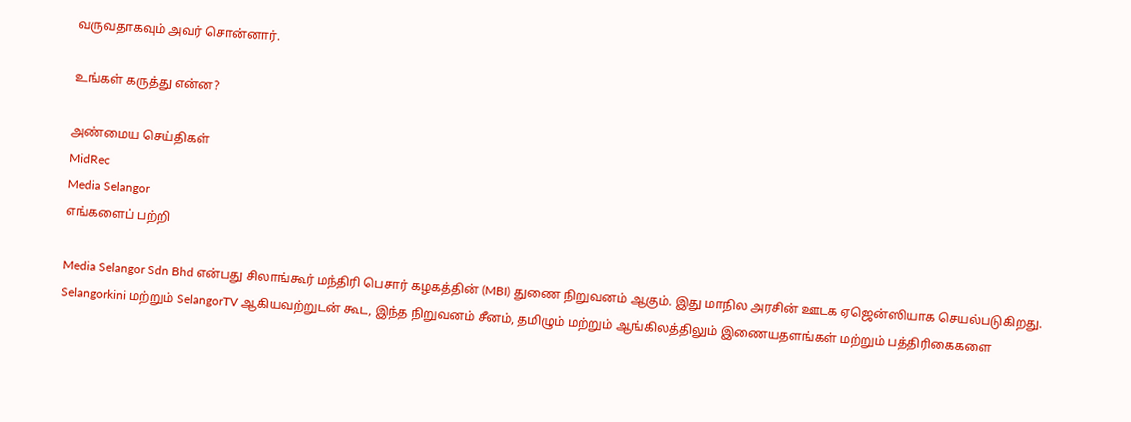வருவதாகவும் அவர் சொன்னார்.

உங்கள் கருத்து என்ன?

அண்மைய செய்திகள்
MidRec
Media Selangor
எங்களைப் பற்றி

Media Selangor Sdn Bhd என்பது சிலாங்கூர் மந்திரி பெசார் கழகத்தின் (MBI) துணை நிறுவனம் ஆகும். இது மாநில அரசின் ஊடக ஏஜென்ஸியாக செயல்படுகிறது. Selangorkini மற்றும் SelangorTV ஆகியவற்றுடன் கூட, இந்த நிறுவனம் சீனம், தமிழும் மற்றும் ஆங்கிலத்திலும் இணையதளங்கள் மற்றும் பத்திரிகைகளை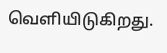வெளியிடுகிறது.